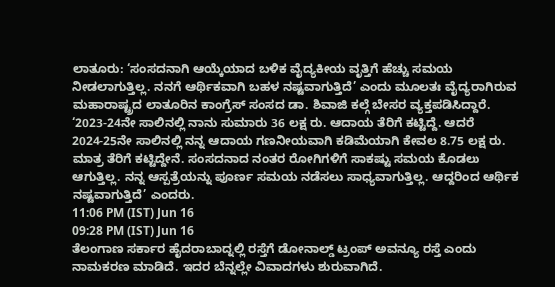ಲಾತೂರು: ‘ಸಂಸದನಾಗಿ ಆಯ್ಕೆಯಾದ ಬಳಿಕ ವೈದ್ಯಕೀಯ ವೃತ್ತಿಗೆ ಹೆಚ್ಚು ಸಮಯ ನೀಡಲಾಗುತ್ತಿಲ್ಲ. ನನಗೆ ಆರ್ಥಿಕವಾಗಿ ಬಹಳ ನಷ್ಟವಾಗುತ್ತಿದೆ’ ಎಂದು ಮೂಲತಃ ವೈದ್ಯರಾಗಿರುವ ಮಹಾರಾಷ್ಟ್ರದ ಲಾತೂರಿನ ಕಾಂಗ್ರೆಸ್ ಸಂಸದ ಡಾ. ಶಿವಾಜಿ ಕಲ್ಗೆ ಬೇಸರ ವ್ಯಕ್ತಪಡಿಸಿದ್ದಾರೆ.
‘2023-24ನೇ ಸಾಲಿನಲ್ಲಿ ನಾನು ಸುಮಾರು 36 ಲಕ್ಷ ರು. ಆದಾಯ ತೆರಿಗೆ ಕಟ್ಟಿದ್ದೆ. ಆದರೆ 2024-25ನೇ ಸಾಲಿನಲ್ಲಿ ನನ್ನ ಆದಾಯ ಗಣನೀಯವಾಗಿ ಕಡಿಮೆಯಾಗಿ ಕೇವಲ 8.75 ಲಕ್ಷ ರು. ಮಾತ್ರ ತೆರಿಗೆ ಕಟ್ಟಿದ್ದೇನೆ. ಸಂಸದನಾದ ನಂತರ ರೋಗಿಗಳಿಗೆ ಸಾಕಷ್ಟು ಸಮಯ ಕೊಡಲು ಆಗುತ್ತಿಲ್ಲ. ನನ್ನ ಆಸ್ಪತ್ರೆಯನ್ನು ಪೂರ್ಣ ಸಮಯ ನಡೆಸಲು ಸಾಧ್ಯವಾಗುತ್ತಿಲ್ಲ. ಆದ್ದರಿಂದ ಆರ್ಥಿಕ ನಷ್ಟವಾಗುತ್ತಿದೆ’ ಎಂದರು.
11:06 PM (IST) Jun 16
09:28 PM (IST) Jun 16
ತೆಲಂಗಾಣ ಸರ್ಕಾರ ಹೈದರಾಬಾದ್ನಲ್ಲಿ ರಸ್ತೆಗೆ ಡೋನಾಲ್ಡ್ ಟ್ರಂಪ್ ಅವನ್ಯೂ ರಸ್ತೆ ಎಂದು ನಾಮಕರಣ ಮಾಡಿದೆ. ಇದರ ಬೆನ್ನಲ್ಲೇ ವಿವಾದಗಳು ಶುರುವಾಗಿದೆ.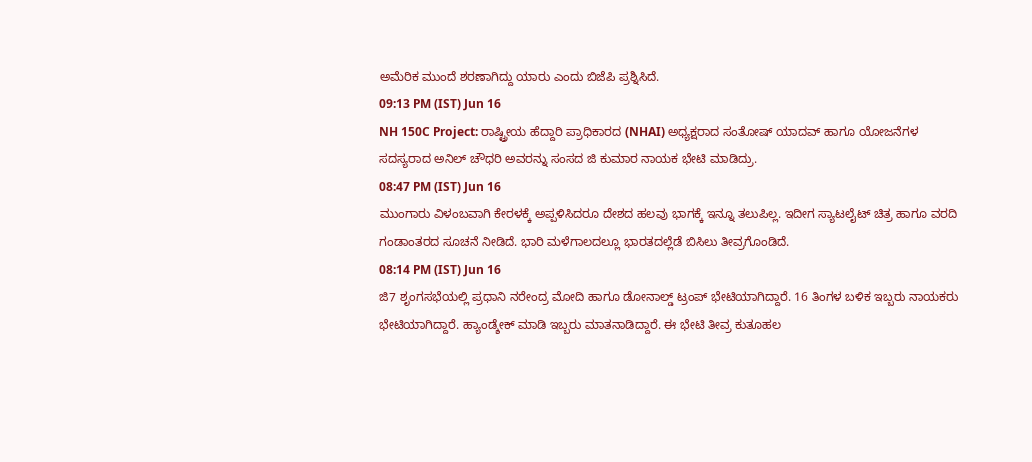ಅಮೆರಿಕ ಮುಂದೆ ಶರಣಾಗಿದ್ದು ಯಾರು ಎಂದು ಬಿಜೆಪಿ ಪ್ರಶ್ನಿಸಿದೆ.
09:13 PM (IST) Jun 16
NH 150C Project: ರಾಷ್ಟ್ರೀಯ ಹೆದ್ದಾರಿ ಪ್ರಾಧಿಕಾರದ (NHAI) ಅಧ್ಯಕ್ಷರಾದ ಸಂತೋಷ್ ಯಾದವ್ ಹಾಗೂ ಯೋಜನೆಗಳ ಸದಸ್ಯರಾದ ಅನಿಲ್ ಚೌಧರಿ ಅವರನ್ನು ಸಂಸದ ಜಿ ಕುಮಾರ ನಾಯಕ ಭೇಟಿ ಮಾಡಿದ್ರು.
08:47 PM (IST) Jun 16
ಮುಂಗಾರು ವಿಳಂಬವಾಗಿ ಕೇರಳಕ್ಕೆ ಅಪ್ಪಳಿಸಿದರೂ ದೇಶದ ಹಲವು ಭಾಗಕ್ಕೆ ಇನ್ನೂ ತಲುಪಿಲ್ಲ. ಇದೀಗ ಸ್ಯಾಟಲೈಟ್ ಚಿತ್ರ ಹಾಗೂ ವರದಿ ಗಂಡಾಂತರದ ಸೂಚನೆ ನೀಡಿದೆ. ಭಾರಿ ಮಳೆಗಾಲದಲ್ಲೂ ಭಾರತದಲ್ಲೆಡೆ ಬಿಸಿಲು ತೀವ್ರಗೊಂಡಿದೆ.
08:14 PM (IST) Jun 16
ಜಿ7 ಶೃಂಗಸಭೆಯಲ್ಲಿ ಪ್ರಧಾನಿ ನರೇಂದ್ರ ಮೋದಿ ಹಾಗೂ ಡೋನಾಲ್ಡ್ ಟ್ರಂಪ್ ಭೇಟಿಯಾಗಿದ್ದಾರೆ. 16 ತಿಂಗಳ ಬಳಿಕ ಇಬ್ಬರು ನಾಯಕರು ಭೇಟಿಯಾಗಿದ್ದಾರೆ. ಹ್ಯಾಂಡ್ಶೇಕ್ ಮಾಡಿ ಇಬ್ಬರು ಮಾತನಾಡಿದ್ದಾರೆ. ಈ ಭೇಟಿ ತೀವ್ರ ಕುತೂಹಲ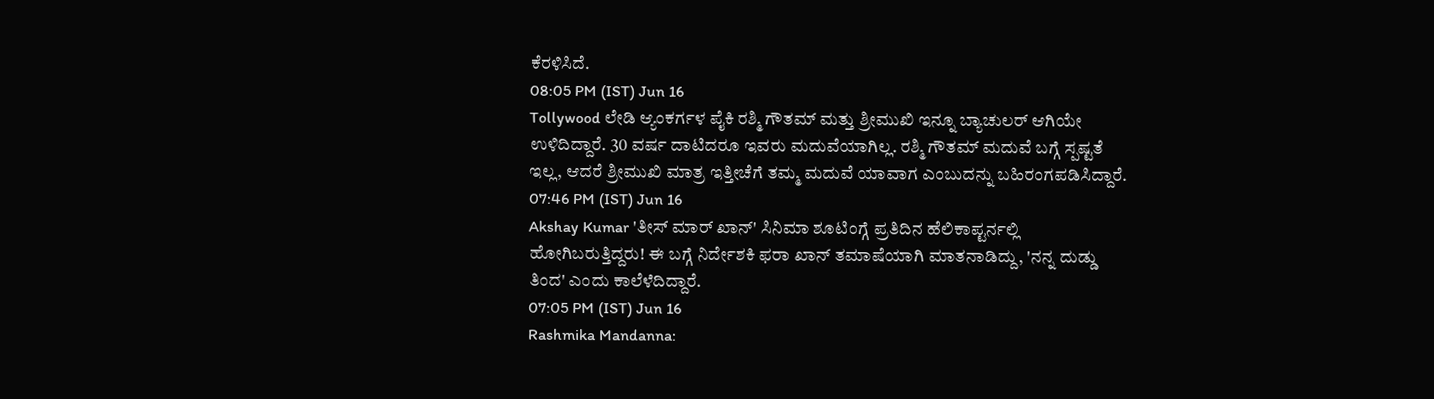ಕೆರಳಿಸಿದೆ.
08:05 PM (IST) Jun 16
Tollywood ಲೇಡಿ ಆ್ಯಂಕರ್ಗಳ ಪೈಕಿ ರಶ್ಮಿ ಗೌತಮ್ ಮತ್ತು ಶ್ರೀಮುಖಿ ಇನ್ನೂ ಬ್ಯಾಚುಲರ್ ಆಗಿಯೇ ಉಳಿದಿದ್ದಾರೆ. 30 ವರ್ಷ ದಾಟಿದರೂ ಇವರು ಮದುವೆಯಾಗಿಲ್ಲ. ರಶ್ಮಿ ಗೌತಮ್ ಮದುವೆ ಬಗ್ಗೆ ಸ್ಪಷ್ಟತೆ ಇಲ್ಲ, ಆದರೆ ಶ್ರೀಮುಖಿ ಮಾತ್ರ ಇತ್ತೀಚೆಗೆ ತಮ್ಮ ಮದುವೆ ಯಾವಾಗ ಎಂಬುದನ್ನು ಬಹಿರಂಗಪಡಿಸಿದ್ದಾರೆ.
07:46 PM (IST) Jun 16
Akshay Kumar 'ತೀಸ್ ಮಾರ್ ಖಾನ್' ಸಿನಿಮಾ ಶೂಟಿಂಗ್ಗೆ ಪ್ರತಿದಿನ ಹೆಲಿಕಾಪ್ಟರ್ನಲ್ಲಿ ಹೋಗಿಬರುತ್ತಿದ್ದರು! ಈ ಬಗ್ಗೆ ನಿರ್ದೇಶಕಿ ಫರಾ ಖಾನ್ ತಮಾಷೆಯಾಗಿ ಮಾತನಾಡಿದ್ದು, 'ನನ್ನ ದುಡ್ಡು ತಿಂದ' ಎಂದು ಕಾಲೆಳೆದಿದ್ದಾರೆ.
07:05 PM (IST) Jun 16
Rashmika Mandanna: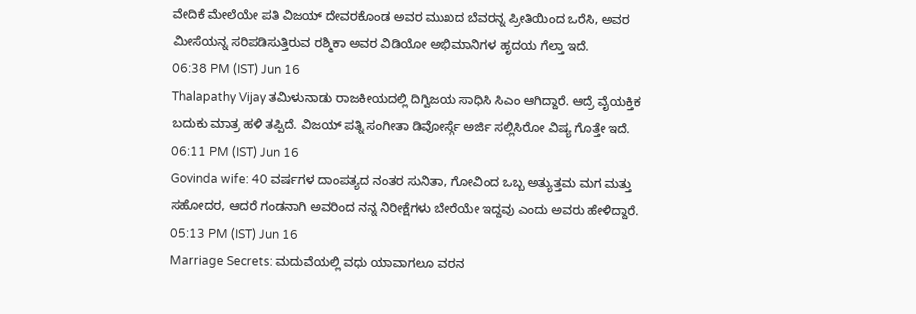ವೇದಿಕೆ ಮೇಲೆಯೇ ಪತಿ ವಿಜಯ್ ದೇವರಕೊಂಡ ಅವರ ಮುಖದ ಬೆವರನ್ನ ಪ್ರೀತಿಯಿಂದ ಒರೆಸಿ, ಅವರ ಮೀಸೆಯನ್ನ ಸರಿಪಡಿಸುತ್ತಿರುವ ರಶ್ಮಿಕಾ ಅವರ ವಿಡಿಯೋ ಅಭಿಮಾನಿಗಳ ಹೃದಯ ಗೆಲ್ತಾ ಇದೆ.
06:38 PM (IST) Jun 16
Thalapathy Vijay ತಮಿಳುನಾಡು ರಾಜಕೀಯದಲ್ಲಿ ದಿಗ್ವಿಜಯ ಸಾಧಿಸಿ ಸಿಎಂ ಆಗಿದ್ದಾರೆ. ಆದ್ರೆ ವೈಯಕ್ತಿಕ ಬದುಕು ಮಾತ್ರ ಹಳಿ ತಪ್ಪಿದೆ. ವಿಜಯ್ ಪತ್ನಿ ಸಂಗೀತಾ ಡಿವೋರ್ಸ್ಗೆ ಅರ್ಜಿ ಸಲ್ಲಿಸಿರೋ ವಿಷ್ಯ ಗೊತ್ತೇ ಇದೆ.
06:11 PM (IST) Jun 16
Govinda wife: 40 ವರ್ಷಗಳ ದಾಂಪತ್ಯದ ನಂತರ ಸುನಿತಾ, ಗೋವಿಂದ ಒಬ್ಬ ಅತ್ಯುತ್ತಮ ಮಗ ಮತ್ತು ಸಹೋದರ, ಆದರೆ ಗಂಡನಾಗಿ ಅವರಿಂದ ನನ್ನ ನಿರೀಕ್ಷೆಗಳು ಬೇರೆಯೇ ಇದ್ದವು ಎಂದು ಅವರು ಹೇಳಿದ್ದಾರೆ.
05:13 PM (IST) Jun 16
Marriage Secrets: ಮದುವೆಯಲ್ಲಿ ವಧು ಯಾವಾಗಲೂ ವರನ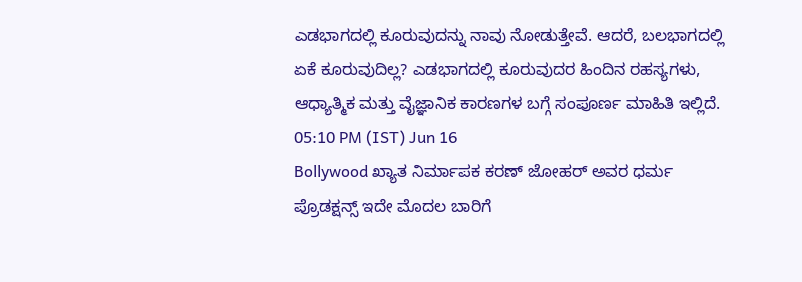ಎಡಭಾಗದಲ್ಲಿ ಕೂರುವುದನ್ನು ನಾವು ನೋಡುತ್ತೇವೆ. ಆದರೆ, ಬಲಭಾಗದಲ್ಲಿ ಏಕೆ ಕೂರುವುದಿಲ್ಲ? ಎಡಭಾಗದಲ್ಲಿ ಕೂರುವುದರ ಹಿಂದಿನ ರಹಸ್ಯಗಳು, ಆಧ್ಯಾತ್ಮಿಕ ಮತ್ತು ವೈಜ್ಞಾನಿಕ ಕಾರಣಗಳ ಬಗ್ಗೆ ಸಂಪೂರ್ಣ ಮಾಹಿತಿ ಇಲ್ಲಿದೆ.
05:10 PM (IST) Jun 16
Bollywood ಖ್ಯಾತ ನಿರ್ಮಾಪಕ ಕರಣ್ ಜೋಹರ್ ಅವರ ಧರ್ಮ ಪ್ರೊಡಕ್ಷನ್ಸ್ ಇದೇ ಮೊದಲ ಬಾರಿಗೆ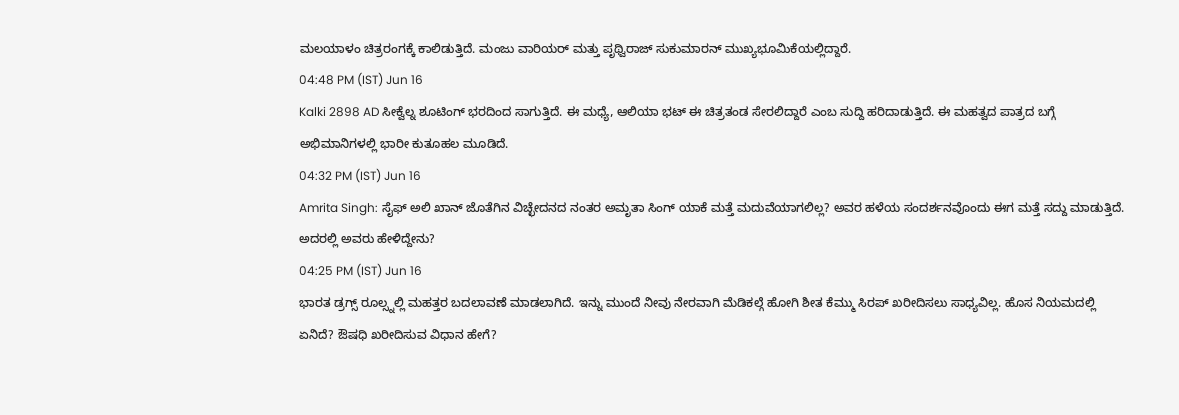ಮಲಯಾಳಂ ಚಿತ್ರರಂಗಕ್ಕೆ ಕಾಲಿಡುತ್ತಿದೆ. ಮಂಜು ವಾರಿಯರ್ ಮತ್ತು ಪೃಥ್ವಿರಾಜ್ ಸುಕುಮಾರನ್ ಮುಖ್ಯಭೂಮಿಕೆಯಲ್ಲಿದ್ದಾರೆ.
04:48 PM (IST) Jun 16
Kalki 2898 AD ಸೀಕ್ವೆಲ್ನ ಶೂಟಿಂಗ್ ಭರದಿಂದ ಸಾಗುತ್ತಿದೆ. ಈ ಮಧ್ಯೆ, ಆಲಿಯಾ ಭಟ್ ಈ ಚಿತ್ರತಂಡ ಸೇರಲಿದ್ದಾರೆ ಎಂಬ ಸುದ್ದಿ ಹರಿದಾಡುತ್ತಿದೆ. ಈ ಮಹತ್ವದ ಪಾತ್ರದ ಬಗ್ಗೆ ಅಭಿಮಾನಿಗಳಲ್ಲಿ ಭಾರೀ ಕುತೂಹಲ ಮೂಡಿದೆ.
04:32 PM (IST) Jun 16
Amrita Singh: ಸೈಫ್ ಅಲಿ ಖಾನ್ ಜೊತೆಗಿನ ವಿಚ್ಛೇದನದ ನಂತರ ಅಮೃತಾ ಸಿಂಗ್ ಯಾಕೆ ಮತ್ತೆ ಮದುವೆಯಾಗಲಿಲ್ಲ? ಅವರ ಹಳೆಯ ಸಂದರ್ಶನವೊಂದು ಈಗ ಮತ್ತೆ ಸದ್ದು ಮಾಡುತ್ತಿದೆ. ಅದರಲ್ಲಿ ಅವರು ಹೇಳಿದ್ದೇನು?
04:25 PM (IST) Jun 16
ಭಾರತ ಡ್ರಗ್ಸ್ ರೂಲ್ಸ್ನಲ್ಲಿ ಮಹತ್ತರ ಬದಲಾವಣೆ ಮಾಡಲಾಗಿದೆ. ಇನ್ನು ಮುಂದೆ ನೀವು ನೇರವಾಗಿ ಮೆಡಿಕಲ್ಗೆ ಹೋಗಿ ಶೀತ ಕೆಮ್ಮು ಸಿರಪ್ ಖರೀದಿಸಲು ಸಾಧ್ಯವಿಲ್ಲ. ಹೊಸ ನಿಯಮದಲ್ಲಿ ಏನಿದೆ? ಔಷಧಿ ಖರೀದಿಸುವ ವಿಧಾನ ಹೇಗೆ?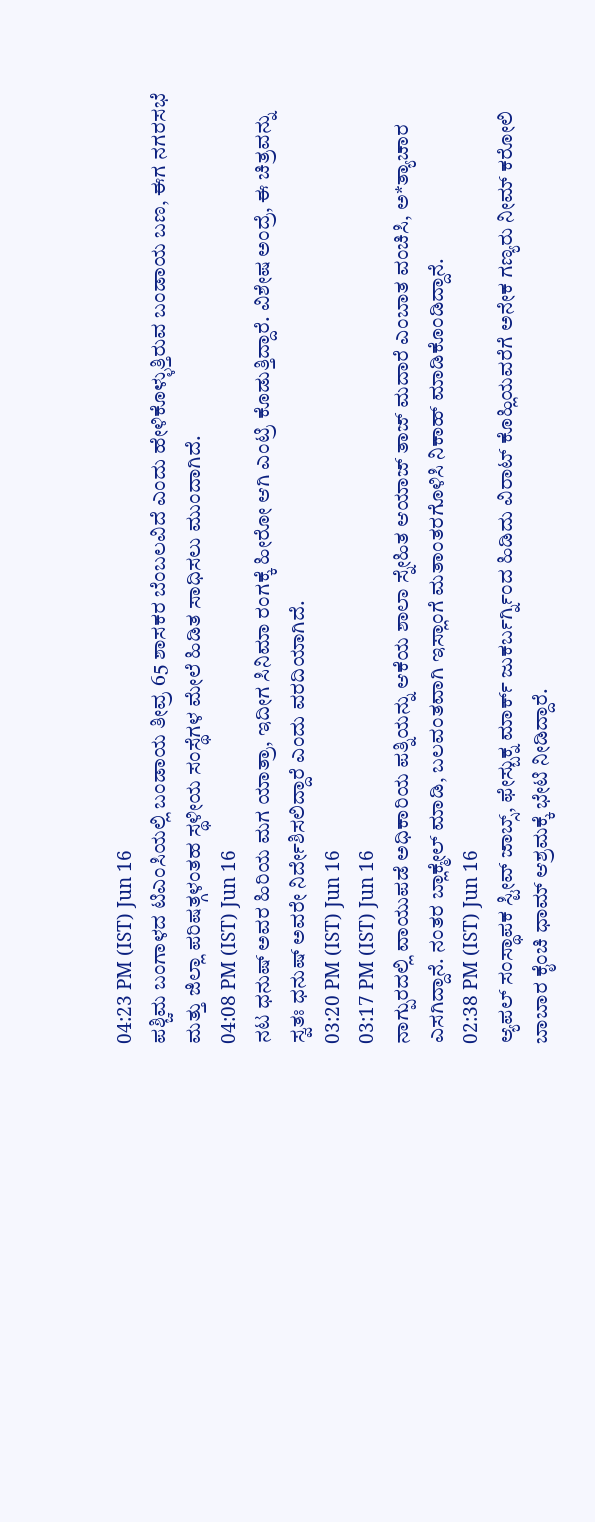04:23 PM (IST) Jun 16
ಪಶ್ಚಿಮ ಬಂಗಾಳದ ಟಿಎಂಸಿಯಲ್ಲಿ ಬಂಡಾಯ ತೀವ್ರ 65 ಶಾಸಕರ ಬೆಂಬಲವಿದೆ ಎಂದು ಹೇಳಿಕೊಳ್ಳುತ್ತಿರುವ ಬಂಡಾಯ ಬಣ, ಈಗ ನಗರಸಭೆ ಮತ್ತು ಜಿಲ್ಲಾ ಪರಿಷತ್ಗಳಂತಹ ಸ್ಥಳೀಯ ಸಂಸ್ಥೆಗಳ ಮೇಲೆ ಹಿಡಿತ ಸಾಧಿಸಲು ಮುಂದಾಗಿದೆ.
04:08 PM (IST) Jun 16
ನಟ ಧನುಷ್ ಅವರ ಹಿರಿಯ ಮಗ ಯಾತ್ರಾ, ಇದೀಗ ಸಿನಿಮಾ ರಂಗಕ್ಕೆ ಹೀರೋ ಆಗಿ ಎಂಟ್ರಿ ಕೊಡುತ್ತಿದ್ದಾರೆ. ವಿಶೇಷ ಅಂದ್ರೆ, ಈ ಚಿತ್ರವನ್ನು ಸ್ವತಃ ಧನುಷ್ ಅವರೇ ನಿರ್ದೇಶಿಸಲಿದ್ದಾರೆ ಎಂದು ವರದಿಯಾಗಿದೆ.
03:20 PM (IST) Jun 16
03:17 PM (IST) Jun 16
ನಾಗ್ಪುರದಲ್ಲಿ ವಾಯುಪಡೆ ಅಧಿಕಾರಿಯ ಪತ್ನಿಯನ್ನು ಆಕೆಯ ಶಾಲಾ ಸ್ನೇಹಿತ ಆಯಾಜ್ ತಾಜ್ ಮದಾರೆ ಎಂಬಾತ ವಂಚಿಸಿ, ಅ*ತ್ಯಾಚಾರ ಎಸಗಿದ್ದಾನೆ. ನಂತರ ಬ್ಲಾಕ್ಮೇಲ್ ಮಾಡಿ, ಬಲವಂತವಾಗಿ ಇಸ್ಲಾಂಗೆ ಮತಾಂತರಗೊಳಿಸಿ ನಿಕಾಹ್ ಮಾಡಿಕೊಂಡಿದ್ದಾನೆ.
02:38 PM (IST) Jun 16
ಆ್ಯಪಲ್ ಸಂಸ್ಥಾಪಕ ಸ್ಟೀವ್ ಜಾಬ್ಸ್, ಫೇಸ್ಬುಕ್ನ ಮಾರ್ಕ್ ಜುಕರ್ಬರ್ಗ್ನಿಂದ ಹಿಡಿದು ವಿರಾಟ್ ಕೊಹ್ಲಿಯವರೆಗೆ ಅನೇಕ ಗಣ್ಯರು ನೀಮ್ ಕರೋಲಿ ಬಾಬಾರ ಕೈಂಚಿ ಧಾಮ್ ಆಶ್ರಮಕ್ಕೆ ಭೇಟಿ ನೀಡಿದ್ದಾರೆ.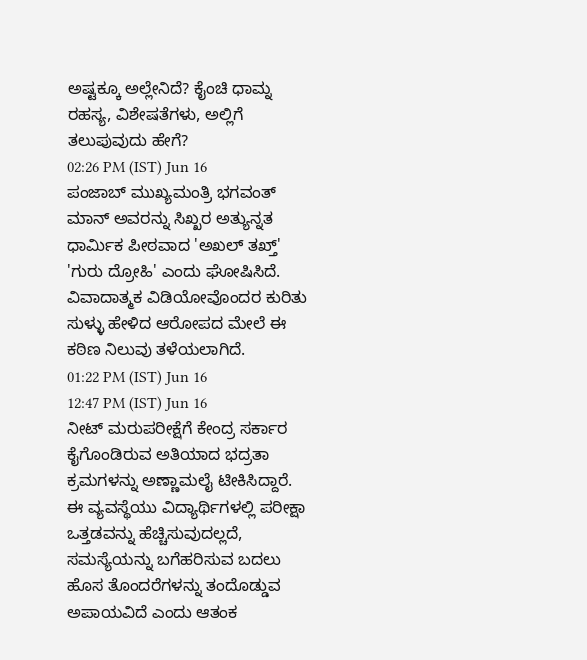ಅಷ್ಟಕ್ಕೂ ಅಲ್ಲೇನಿದೆ? ಕೈಂಚಿ ಧಾಮ್ನ ರಹಸ್ಯ, ವಿಶೇಷತೆಗಳು, ಅಲ್ಲಿಗೆ ತಲುಪುವುದು ಹೇಗೆ?
02:26 PM (IST) Jun 16
ಪಂಜಾಬ್ ಮುಖ್ಯಮಂತ್ರಿ ಭಗವಂತ್ ಮಾನ್ ಅವರನ್ನು ಸಿಖ್ಖರ ಅತ್ಯುನ್ನತ ಧಾರ್ಮಿಕ ಪೀಠವಾದ 'ಅಖಲ್ ತಖ್ತ್' 'ಗುರು ದ್ರೋಹಿ' ಎಂದು ಘೋಷಿಸಿದೆ. ವಿವಾದಾತ್ಮಕ ವಿಡಿಯೋವೊಂದರ ಕುರಿತು ಸುಳ್ಳು ಹೇಳಿದ ಆರೋಪದ ಮೇಲೆ ಈ ಕಠಿಣ ನಿಲುವು ತಳೆಯಲಾಗಿದೆ.
01:22 PM (IST) Jun 16
12:47 PM (IST) Jun 16
ನೀಟ್ ಮರುಪರೀಕ್ಷೆಗೆ ಕೇಂದ್ರ ಸರ್ಕಾರ ಕೈಗೊಂಡಿರುವ ಅತಿಯಾದ ಭದ್ರತಾ ಕ್ರಮಗಳನ್ನು ಅಣ್ಣಾಮಲೈ ಟೀಕಿಸಿದ್ದಾರೆ. ಈ ವ್ಯವಸ್ಥೆಯು ವಿದ್ಯಾರ್ಥಿಗಳಲ್ಲಿ ಪರೀಕ್ಷಾ ಒತ್ತಡವನ್ನು ಹೆಚ್ಚಿಸುವುದಲ್ಲದೆ, ಸಮಸ್ಯೆಯನ್ನು ಬಗೆಹರಿಸುವ ಬದಲು ಹೊಸ ತೊಂದರೆಗಳನ್ನು ತಂದೊಡ್ಡುವ ಅಪಾಯವಿದೆ ಎಂದು ಆತಂಕ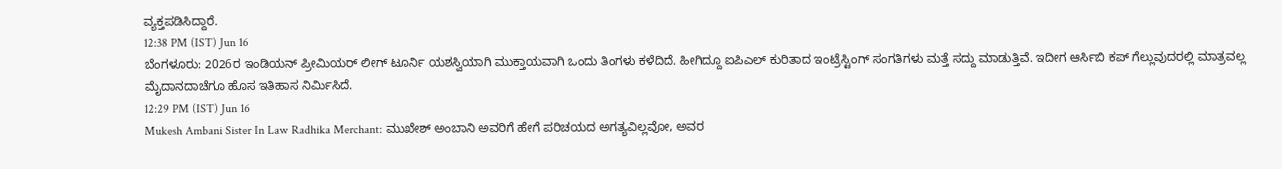ವ್ಯಕ್ತಪಡಿಸಿದ್ದಾರೆ.
12:38 PM (IST) Jun 16
ಬೆಂಗಳೂರು: 2026ರ ಇಂಡಿಯನ್ ಪ್ರೀಮಿಯರ್ ಲೀಗ್ ಟೂರ್ನಿ ಯಶಸ್ವಿಯಾಗಿ ಮುಕ್ತಾಯವಾಗಿ ಒಂದು ತಿಂಗಳು ಕಳೆದಿದೆ. ಹೀಗಿದ್ದೂ ಐಪಿಎಲ್ ಕುರಿತಾದ ಇಂಟ್ರೆಸ್ಟಿಂಗ್ ಸಂಗತಿಗಳು ಮತ್ತೆ ಸದ್ದು ಮಾಡುತ್ತಿವೆ. ಇದೀಗ ಆರ್ಸಿಬಿ ಕಪ್ ಗೆಲ್ಲುವುದರಲ್ಲಿ ಮಾತ್ರವಲ್ಲ ಮೈದಾನದಾಚೆಗೂ ಹೊಸ ಇತಿಹಾಸ ನಿರ್ಮಿಸಿದೆ.
12:29 PM (IST) Jun 16
Mukesh Ambani Sister In Law Radhika Merchant: ಮುಖೇಶ್ ಅಂಬಾನಿ ಅವರಿಗೆ ಹೇಗೆ ಪರಿಚಯದ ಅಗತ್ಯವಿಲ್ಲವೋ, ಅವರ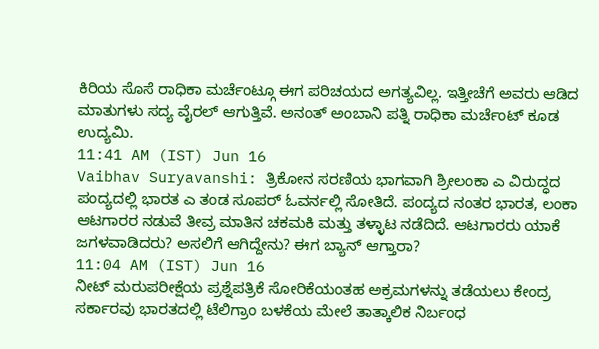ಕಿರಿಯ ಸೊಸೆ ರಾಧಿಕಾ ಮರ್ಚೆಂಟ್ಗೂ ಈಗ ಪರಿಚಯದ ಅಗತ್ಯವಿಲ್ಲ. ಇತ್ತೀಚೆಗೆ ಅವರು ಆಡಿದ ಮಾತುಗಳು ಸದ್ಯ ವೈರಲ್ ಆಗುತ್ತಿವೆ. ಅನಂತ್ ಅಂಬಾನಿ ಪತ್ನಿ ರಾಧಿಕಾ ಮರ್ಚೆಂಟ್ ಕೂಡ ಉದ್ಯಮಿ.
11:41 AM (IST) Jun 16
Vaibhav Suryavanshi: ತ್ರಿಕೋನ ಸರಣಿಯ ಭಾಗವಾಗಿ ಶ್ರೀಲಂಕಾ ಎ ವಿರುದ್ಧದ ಪಂದ್ಯದಲ್ಲಿ ಭಾರತ ಎ ತಂಡ ಸೂಪರ್ ಓವರ್ನಲ್ಲಿ ಸೋತಿದೆ. ಪಂದ್ಯದ ನಂತರ ಭಾರತ, ಲಂಕಾ ಆಟಗಾರರ ನಡುವೆ ತೀವ್ರ ಮಾತಿನ ಚಕಮಕಿ ಮತ್ತು ತಳ್ಳಾಟ ನಡೆದಿದೆ. ಆಟಗಾರರು ಯಾಕೆ ಜಗಳವಾಡಿದರು? ಅಸಲಿಗೆ ಆಗಿದ್ದೇನು? ಈಗ ಬ್ಯಾನ್ ಆಗ್ತಾರಾ?
11:04 AM (IST) Jun 16
ನೀಟ್ ಮರುಪರೀಕ್ಷೆಯ ಪ್ರಶ್ನೆಪತ್ರಿಕೆ ಸೋರಿಕೆಯಂತಹ ಅಕ್ರಮಗಳನ್ನು ತಡೆಯಲು ಕೇಂದ್ರ ಸರ್ಕಾರವು ಭಾರತದಲ್ಲಿ ಟೆಲಿಗ್ರಾಂ ಬಳಕೆಯ ಮೇಲೆ ತಾತ್ಕಾಲಿಕ ನಿರ್ಬಂಧ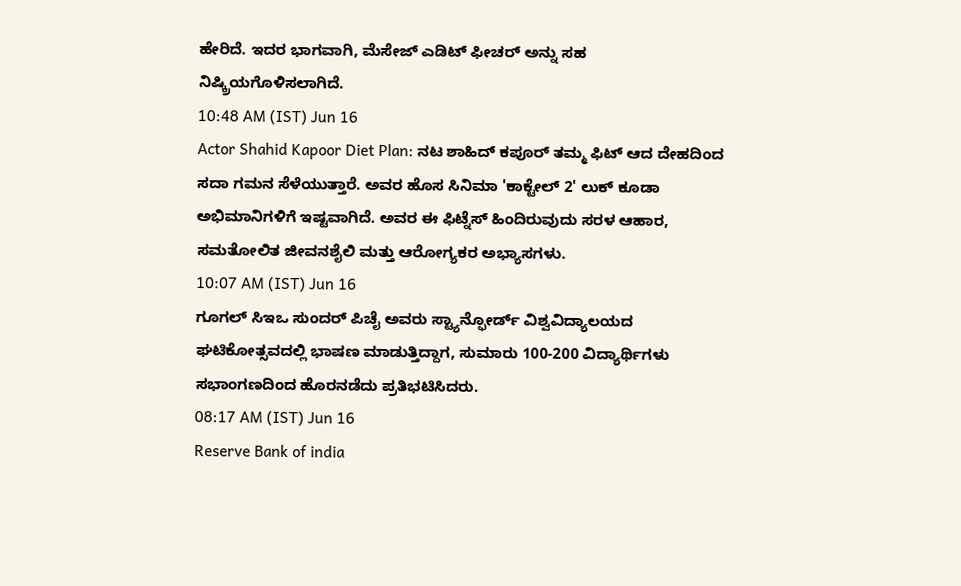ಹೇರಿದೆ. ಇದರ ಭಾಗವಾಗಿ, ಮೆಸೇಜ್ ಎಡಿಟ್ ಫೀಚರ್ ಅನ್ನು ಸಹ ನಿಷ್ಕ್ರಿಯಗೊಳಿಸಲಾಗಿದೆ.
10:48 AM (IST) Jun 16
Actor Shahid Kapoor Diet Plan: ನಟ ಶಾಹಿದ್ ಕಪೂರ್ ತಮ್ಮ ಫಿಟ್ ಆದ ದೇಹದಿಂದ ಸದಾ ಗಮನ ಸೆಳೆಯುತ್ತಾರೆ. ಅವರ ಹೊಸ ಸಿನಿಮಾ 'ಕಾಕ್ಟೇಲ್ 2' ಲುಕ್ ಕೂಡಾ ಅಭಿಮಾನಿಗಳಿಗೆ ಇಷ್ಟವಾಗಿದೆ. ಅವರ ಈ ಫಿಟ್ನೆಸ್ ಹಿಂದಿರುವುದು ಸರಳ ಆಹಾರ, ಸಮತೋಲಿತ ಜೀವನಶೈಲಿ ಮತ್ತು ಆರೋಗ್ಯಕರ ಅಭ್ಯಾಸಗಳು.
10:07 AM (IST) Jun 16
ಗೂಗಲ್ ಸಿಇಒ ಸುಂದರ್ ಪಿಚೈ ಅವರು ಸ್ಟ್ಯಾನ್ಫೋರ್ಡ್ ವಿಶ್ವವಿದ್ಯಾಲಯದ ಘಟಿಕೋತ್ಸವದಲ್ಲಿ ಭಾಷಣ ಮಾಡುತ್ತಿದ್ದಾಗ, ಸುಮಾರು 100-200 ವಿದ್ಯಾರ್ಥಿಗಳು ಸಭಾಂಗಣದಿಂದ ಹೊರನಡೆದು ಪ್ರತಿಭಟಿಸಿದರು.
08:17 AM (IST) Jun 16
Reserve Bank of india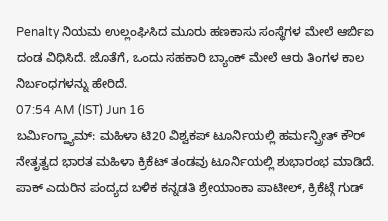Penalty ನಿಯಮ ಉಲ್ಲಂಘಿಸಿದ ಮೂರು ಹಣಕಾಸು ಸಂಸ್ಥೆಗಳ ಮೇಲೆ ಆರ್ಬಿಐ ದಂಡ ವಿಧಿಸಿದೆ. ಜೊತೆಗೆ, ಒಂದು ಸಹಕಾರಿ ಬ್ಯಾಂಕ್ ಮೇಲೆ ಆರು ತಿಂಗಳ ಕಾಲ ನಿರ್ಬಂಧಗಳನ್ನು ಹೇರಿದೆ.
07:54 AM (IST) Jun 16
ಬರ್ಮಿಂಗ್ಹ್ಯಾಮ್: ಮಹಿಳಾ ಟಿ20 ವಿಶ್ವಕಪ್ ಟೂರ್ನಿಯಲ್ಲಿ ಹರ್ಮನ್ಪ್ರೀತ್ ಕೌರ್ ನೇತೃತ್ವದ ಭಾರತ ಮಹಿಳಾ ಕ್ರಿಕೆಟ್ ತಂಡವು ಟೂರ್ನಿಯಲ್ಲಿ ಶುಭಾರಂಭ ಮಾಡಿದೆ. ಪಾಕ್ ಎದುರಿನ ಪಂದ್ಯದ ಬಳಿಕ ಕನ್ನಡತಿ ಶ್ರೇಯಾಂಕಾ ಪಾಟೀಲ್, ಕ್ರಿಕೆಟ್ಗೆ ಗುಡ್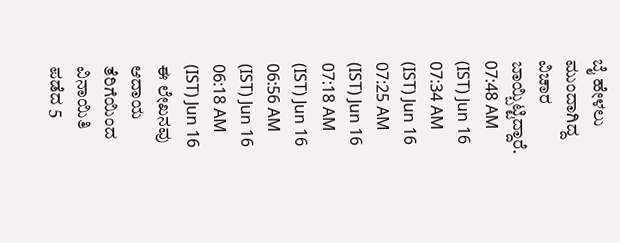ಬೈ ಹೇಳಲು ಮುಂದಾಗಿದ್ದ ವಿಚಾರ ಬಾಯ್ಬಿಟ್ಟಿದ್ದಾರೆ.
07:48 AM (IST) Jun 16
07:34 AM (IST) Jun 16
07:25 AM (IST) Jun 16
07:18 AM (IST) Jun 16
06:56 AM (IST) Jun 16
06:18 AM (IST) Jun 16
ಈ ಲೇಖನವು ಆದಾಯ ತೆರಿಗೆಯಿಂದ ವಿನಾಯಿತಿ ಪಡೆದ 5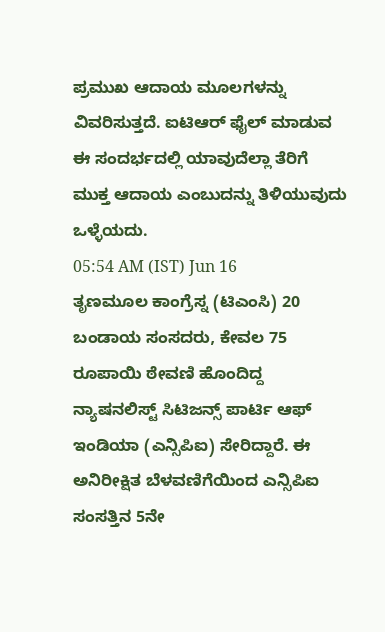ಪ್ರಮುಖ ಆದಾಯ ಮೂಲಗಳನ್ನು ವಿವರಿಸುತ್ತದೆ. ಐಟಿಆರ್ ಫೈಲ್ ಮಾಡುವ ಈ ಸಂದರ್ಭದಲ್ಲಿ ಯಾವುದೆಲ್ಲಾ ತೆರಿಗೆ ಮುಕ್ತ ಆದಾಯ ಎಂಬುದನ್ನು ತಿಳಿಯುವುದು ಒಳ್ಳೆಯದು.
05:54 AM (IST) Jun 16
ತೃಣಮೂಲ ಕಾಂಗ್ರೆಸ್ನ (ಟಿಎಂಸಿ) 20 ಬಂಡಾಯ ಸಂಸದರು, ಕೇವಲ 75 ರೂಪಾಯಿ ಠೇವಣಿ ಹೊಂದಿದ್ದ ನ್ಯಾಷನಲಿಸ್ಟ್ ಸಿಟಿಜನ್ಸ್ ಪಾರ್ಟಿ ಆಫ್ ಇಂಡಿಯಾ (ಎನ್ಸಿಪಿಐ) ಸೇರಿದ್ದಾರೆ. ಈ ಅನಿರೀಕ್ಷಿತ ಬೆಳವಣಿಗೆಯಿಂದ ಎನ್ಸಿಪಿಐ ಸಂಸತ್ತಿನ 5ನೇ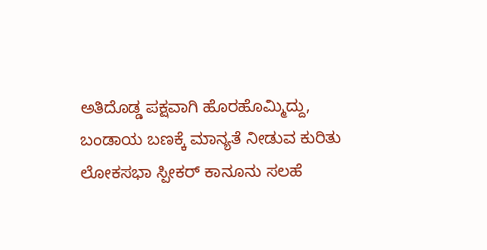ಅತಿದೊಡ್ಡ ಪಕ್ಷವಾಗಿ ಹೊರಹೊಮ್ಮಿದ್ದು, ಬಂಡಾಯ ಬಣಕ್ಕೆ ಮಾನ್ಯತೆ ನೀಡುವ ಕುರಿತು ಲೋಕಸಭಾ ಸ್ಪೀಕರ್ ಕಾನೂನು ಸಲಹೆ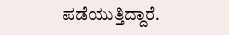ಪಡೆಯುತ್ತಿದ್ದಾರೆ.